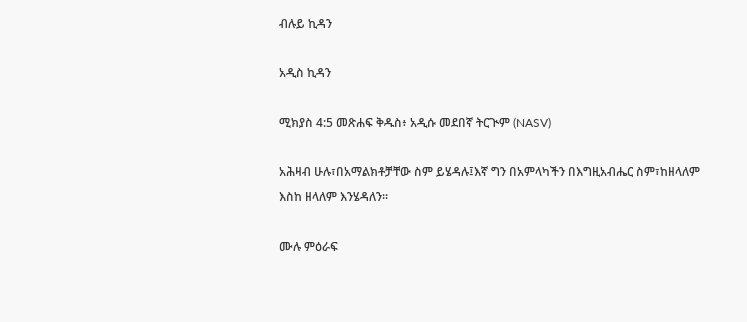ብሉይ ኪዳን

አዲስ ኪዳን

ሚክያስ 4:5 መጽሐፍ ቅዱስ፥ አዲሱ መደበኛ ትርጒም (NASV)

አሕዛብ ሁሉ፣በአማልክቶቻቸው ስም ይሄዳሉ፤እኛ ግን በአምላካችን በእግዚአብሔር ስም፣ከዘላለም እስከ ዘላለም እንሄዳለን።

ሙሉ ምዕራፍ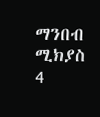ማንበብ ሚክያስ 4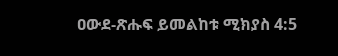ዐውደ-ጽሑፍ ይመልከቱ ሚክያስ 4:5